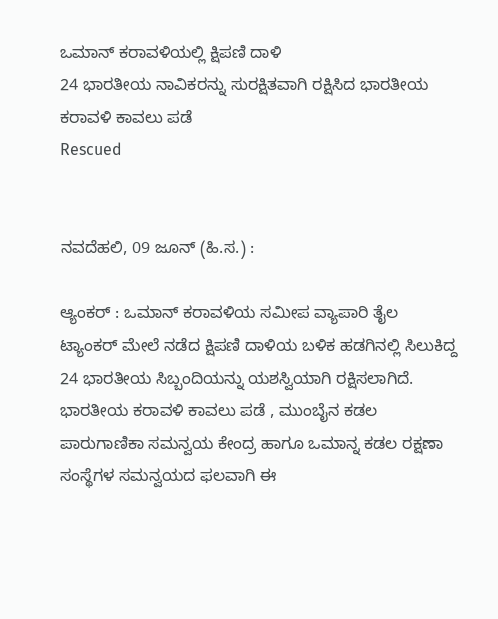ಒಮಾನ್ ಕರಾವಳಿಯಲ್ಲಿ ಕ್ಷಿಪಣಿ ದಾಳಿ
24 ಭಾರತೀಯ ನಾವಿಕರನ್ನು ಸುರಕ್ಷಿತವಾಗಿ ರಕ್ಷಿಸಿದ ಭಾರತೀಯ ಕರಾವಳಿ ಕಾವಲು ಪಡೆ
Rescued


ನವದೆಹಲಿ, 09 ಜೂನ್ (ಹಿ.ಸ.) :

ಆ್ಯಂಕರ್ : ಒಮಾನ್ ಕರಾವಳಿಯ ಸಮೀಪ ವ್ಯಾಪಾರಿ ತೈಲ ಟ್ಯಾಂಕರ್ ಮೇಲೆ ನಡೆದ ಕ್ಷಿಪಣಿ ದಾಳಿಯ ಬಳಿಕ ಹಡಗಿನಲ್ಲಿ ಸಿಲುಕಿದ್ದ 24 ಭಾರತೀಯ ಸಿಬ್ಬಂದಿಯನ್ನು ಯಶಸ್ವಿಯಾಗಿ ರಕ್ಷಿಸಲಾಗಿದೆ. ಭಾರತೀಯ ಕರಾವಳಿ ಕಾವಲು ಪಡೆ , ಮುಂಬೈನ ಕಡಲ ಪಾರುಗಾಣಿಕಾ ಸಮನ್ವಯ ಕೇಂದ್ರ ಹಾಗೂ ಒಮಾನ್ನ ಕಡಲ ರಕ್ಷಣಾ ಸಂಸ್ಥೆಗಳ ಸಮನ್ವಯದ ಫಲವಾಗಿ ಈ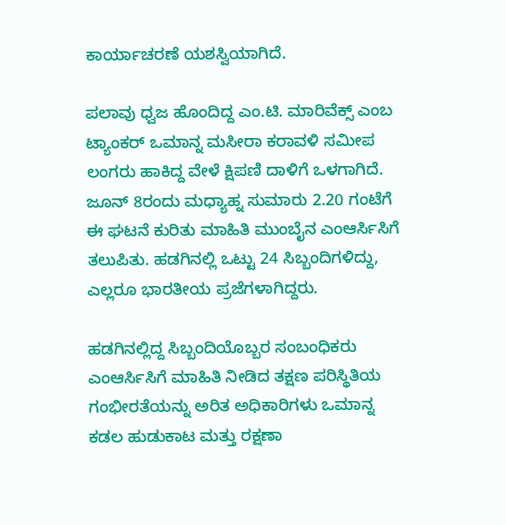ಕಾರ್ಯಾಚರಣೆ ಯಶಸ್ವಿಯಾಗಿದೆ.

ಪಲಾವು ಧ್ವಜ ಹೊಂದಿದ್ದ ಎಂ.ಟಿ. ಮಾರಿವೆಕ್ಸ್ ಎಂಬ ಟ್ಯಾಂಕರ್ ಒಮಾನ್ನ ಮಸೀರಾ ಕರಾವಳಿ ಸಮೀಪ ಲಂಗರು ಹಾಕಿದ್ದ ವೇಳೆ ಕ್ಷಿಪಣಿ ದಾಳಿಗೆ ಒಳಗಾಗಿದೆ. ಜೂನ್ 8ರಂದು ಮಧ್ಯಾಹ್ನ ಸುಮಾರು 2.20 ಗಂಟೆಗೆ ಈ ಘಟನೆ ಕುರಿತು ಮಾಹಿತಿ ಮುಂಬೈನ ಎಂಆರ್ಸಿಸಿಗೆ ತಲುಪಿತು. ಹಡಗಿನಲ್ಲಿ ಒಟ್ಟು 24 ಸಿಬ್ಬಂದಿಗಳಿದ್ದು, ಎಲ್ಲರೂ ಭಾರತೀಯ ಪ್ರಜೆಗಳಾಗಿದ್ದರು.

ಹಡಗಿನಲ್ಲಿದ್ದ ಸಿಬ್ಬಂದಿಯೊಬ್ಬರ ಸಂಬಂಧಿಕರು ಎಂಆರ್ಸಿಸಿಗೆ ಮಾಹಿತಿ ನೀಡಿದ ತಕ್ಷಣ ಪರಿಸ್ಥಿತಿಯ ಗಂಭೀರತೆಯನ್ನು ಅರಿತ ಅಧಿಕಾರಿಗಳು ಒಮಾನ್ನ ಕಡಲ ಹುಡುಕಾಟ ಮತ್ತು ರಕ್ಷಣಾ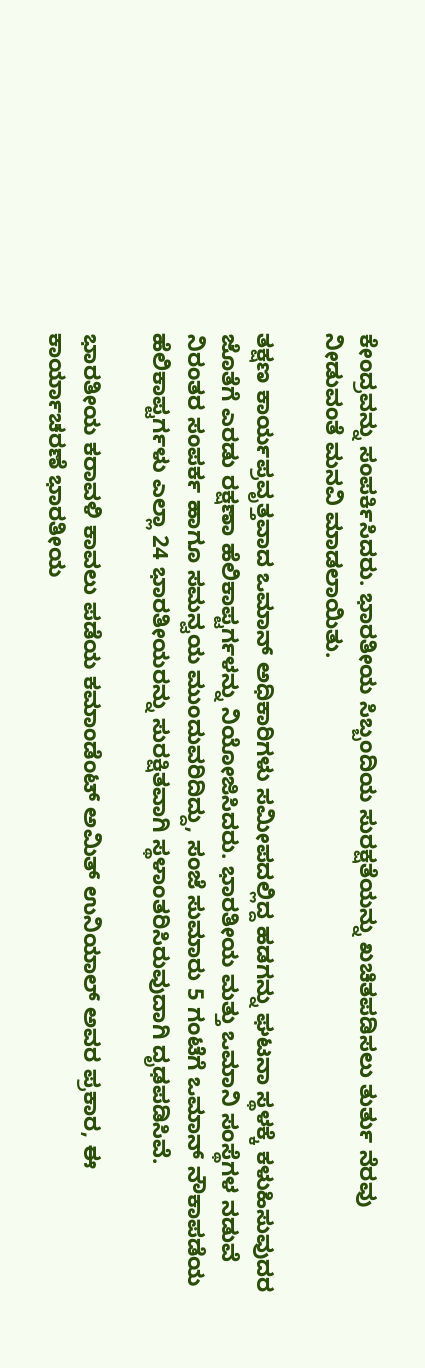ಕೇಂದ್ರವನ್ನು ಸಂಪರ್ಕಿಸಿದರು. ಭಾರತೀಯ ಸಿಬ್ಬಂದಿಯ ಸುರಕ್ಷತೆಯನ್ನು ಖಚಿತಪಡಿಸಲು ತುರ್ತು ನೆರವು ನೀಡುವಂತೆ ಮನವಿ ಮಾಡಲಾಯಿತು.

ತಕ್ಷಣ ಕಾರ್ಯಪ್ರವೃತ್ತವಾದ ಒಮಾನ್ ಅಧಿಕಾರಿಗಳು ಸಮೀಪದಲ್ಲಿದ್ದ ಹಡಗನ್ನು ಘಟನಾ ಸ್ಥಳಕ್ಕೆ ಕಳುಹಿಸುವುದರ ಜೊತೆಗೆ ಎರಡು ರಕ್ಷಣಾ ಹೆಲಿಕಾಪ್ಟರ್ಗಳನ್ನು ನಿಯೋಜಿಸಿದರು. ಭಾರತೀಯ ಮತ್ತು ಒಮಾನಿ ಸಂಸ್ಥೆಗಳ ನಡುವೆ ನಿರಂತರ ಸಂಪರ್ಕ ಹಾಗೂ ಸಮನ್ವಯ ಮುಂದುವರಿದಿದ್ದು, ಸಂಜೆ ಸುಮಾರು 5 ಗಂಟೆಗೆ ಒಮಾನ್ ನೌಕಾಪಡೆಯ ಹೆಲಿಕಾಪ್ಟರ್ಗಳು ಎಲ್ಲಾ 24 ಭಾರತೀಯರನ್ನು ಸುರಕ್ಷಿತವಾಗಿ ಸ್ಥಳಾಂತರಿಸಿರುವುದಾಗಿ ದೃಢಪಡಿಸಿವೆ.

ಭಾರತೀಯ ಕರಾವಳಿ ಕಾವಲು ಪಡೆಯ ಕಮಾಂಡೆಂಟ್ ಅಮಿತ್ ಉನಿಯಾಲ್ ಅವರ ಪ್ರಕಾರ, ಈ ಕಾರ್ಯಾಚರಣೆ ಭಾರತೀಯ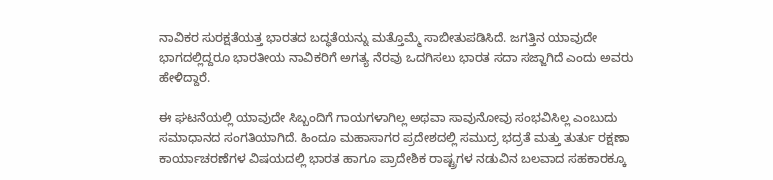ನಾವಿಕರ ಸುರಕ್ಷತೆಯತ್ತ ಭಾರತದ ಬದ್ಧತೆಯನ್ನು ಮತ್ತೊಮ್ಮೆ ಸಾಬೀತುಪಡಿಸಿದೆ. ಜಗತ್ತಿನ ಯಾವುದೇ ಭಾಗದಲ್ಲಿದ್ದರೂ ಭಾರತೀಯ ನಾವಿಕರಿಗೆ ಅಗತ್ಯ ನೆರವು ಒದಗಿಸಲು ಭಾರತ ಸದಾ ಸಜ್ಜಾಗಿದೆ ಎಂದು ಅವರು ಹೇಳಿದ್ದಾರೆ.

ಈ ಘಟನೆಯಲ್ಲಿ ಯಾವುದೇ ಸಿಬ್ಬಂದಿಗೆ ಗಾಯಗಳಾಗಿಲ್ಲ ಅಥವಾ ಸಾವುನೋವು ಸಂಭವಿಸಿಲ್ಲ ಎಂಬುದು ಸಮಾಧಾನದ ಸಂಗತಿಯಾಗಿದೆ. ಹಿಂದೂ ಮಹಾಸಾಗರ ಪ್ರದೇಶದಲ್ಲಿ ಸಮುದ್ರ ಭದ್ರತೆ ಮತ್ತು ತುರ್ತು ರಕ್ಷಣಾ ಕಾರ್ಯಾಚರಣೆಗಳ ವಿಷಯದಲ್ಲಿ ಭಾರತ ಹಾಗೂ ಪ್ರಾದೇಶಿಕ ರಾಷ್ಟ್ರಗಳ ನಡುವಿನ ಬಲವಾದ ಸಹಕಾರಕ್ಕೂ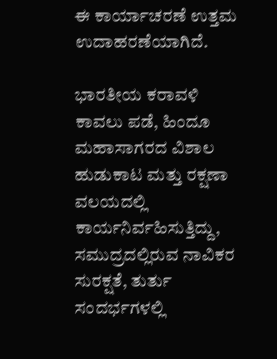ಈ ಕಾರ್ಯಾಚರಣೆ ಉತ್ತಮ ಉದಾಹರಣೆಯಾಗಿದೆ.

ಭಾರತೀಯ ಕರಾವಳಿ ಕಾವಲು ಪಡೆ, ಹಿಂದೂ ಮಹಾಸಾಗರದ ವಿಶಾಲ ಹುಡುಕಾಟ ಮತ್ತು ರಕ್ಷಣಾ ವಲಯದಲ್ಲಿ ಕಾರ್ಯನಿರ್ವಹಿಸುತ್ತಿದ್ದು, ಸಮುದ್ರದಲ್ಲಿರುವ ನಾವಿಕರ ಸುರಕ್ಷತೆ, ತುರ್ತು ಸಂದರ್ಭಗಳಲ್ಲಿ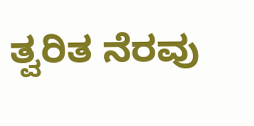ತ್ವರಿತ ನೆರವು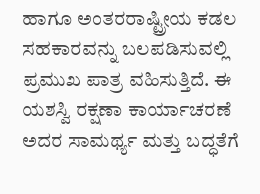ಹಾಗೂ ಅಂತರರಾಷ್ಟ್ರೀಯ ಕಡಲ ಸಹಕಾರವನ್ನು ಬಲಪಡಿಸುವಲ್ಲಿ ಪ್ರಮುಖ ಪಾತ್ರ ವಹಿಸುತ್ತಿದೆ. ಈ ಯಶಸ್ವಿ ರಕ್ಷಣಾ ಕಾರ್ಯಾಚರಣೆ ಅದರ ಸಾಮರ್ಥ್ಯ ಮತ್ತು ಬದ್ಧತೆಗೆ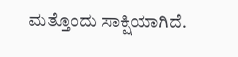ಮತ್ತೊಂದು ಸಾಕ್ಷಿಯಾಗಿದೆ.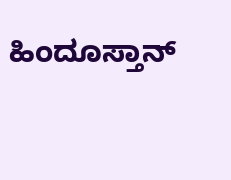ಹಿಂದೂಸ್ತಾನ್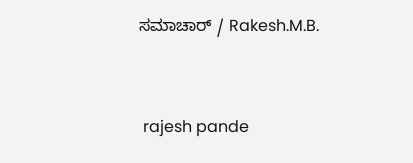ಸಮಾಚಾರ್ / Rakesh.M.B.


 rajesh pande